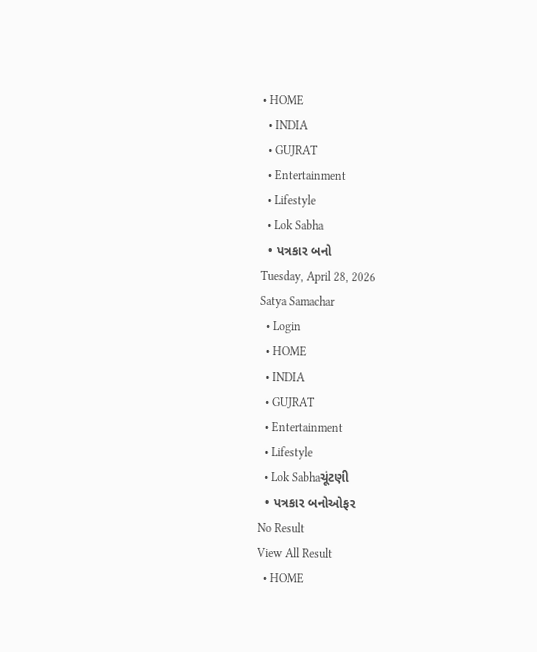• HOME
  • INDIA
  • GUJRAT
  • Entertainment
  • Lifestyle
  • Lok Sabha
  • પત્રકાર બનો
Tuesday, April 28, 2026
Satya Samachar
  • Login
  • HOME
  • INDIA
  • GUJRAT
  • Entertainment
  • Lifestyle
  • Lok Sabhaચૂંટણી
  • પત્રકાર બનોઓફર
No Result
View All Result
  • HOME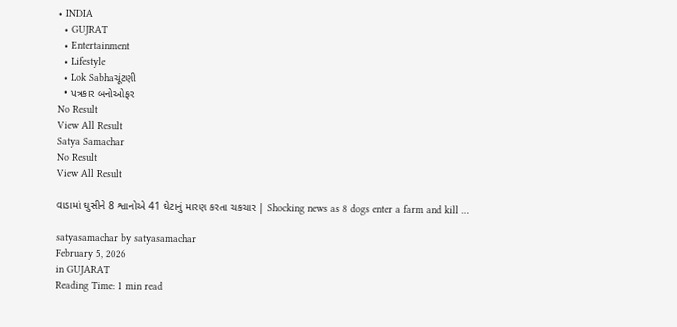• INDIA
  • GUJRAT
  • Entertainment
  • Lifestyle
  • Lok Sabhaચૂંટણી
  • પત્રકાર બનોઓફર
No Result
View All Result
Satya Samachar
No Result
View All Result

વાડામાં ઘુસીને 8 શ્વાનોએ 41 ઘેટાનું મારણ કરતા ચકચાર | Shocking news as 8 dogs enter a farm and kill …

satyasamachar by satyasamachar
February 5, 2026
in GUJARAT
Reading Time: 1 min read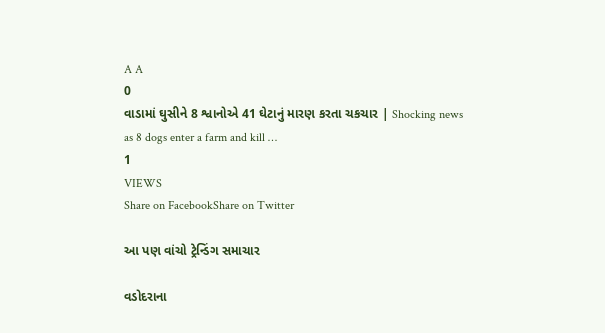A A
0
વાડામાં ઘુસીને 8 શ્વાનોએ 41 ઘેટાનું મારણ કરતા ચકચાર | Shocking news as 8 dogs enter a farm and kill …
1
VIEWS
Share on FacebookShare on Twitter

આ પણ વાંચો ટ્રેન્ડિંગ સમાચાર

વડોદરાના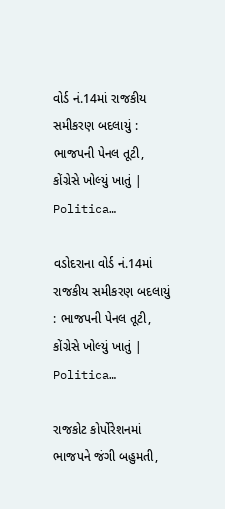વોર્ડ નં.14માં રાજકીય સમીકરણ બદલાયું : ભાજપની પેનલ તૂટી, કોંગ્રેસે ખોલ્યું ખાતું | Politica…

વડોદરાના વોર્ડ નં.14માં રાજકીય સમીકરણ બદલાયું : ભાજપની પેનલ તૂટી, કોંગ્રેસે ખોલ્યું ખાતું | Politica…

રાજકોટ કોર્પોરેશનમાં ભાજપને જંગી બહુમતી,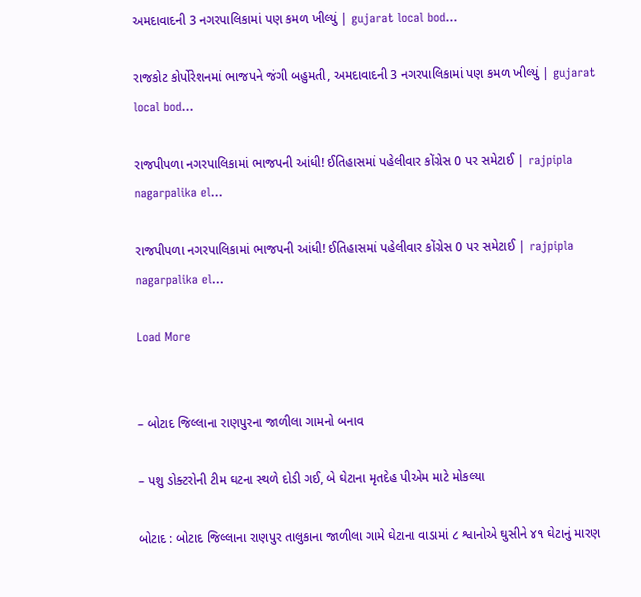અમદાવાદની 3 નગરપાલિકામાં પણ કમળ ખીલ્યું | gujarat local bod…

રાજકોટ કોર્પોરેશનમાં ભાજપને જંગી બહુમતી, અમદાવાદની 3 નગરપાલિકામાં પણ કમળ ખીલ્યું | gujarat local bod…

રાજપીપળા નગરપાલિકામાં ભાજપની આંધી! ઈતિહાસમાં પહેલીવાર કોંગ્રેસ 0 પર સમેટાઈ | rajpipla nagarpalika el…

રાજપીપળા નગરપાલિકામાં ભાજપની આંધી! ઈતિહાસમાં પહેલીવાર કોંગ્રેસ 0 પર સમેટાઈ | rajpipla nagarpalika el…

Load More


– બોટાદ જિલ્લાના રાણપુરના જાળીલા ગામનો બનાવ

– પશુ ડોક્ટરોની ટીમ ઘટના સ્થળે દોડી ગઈ, બે ઘેટાના મૃતદેહ પીએમ માટે મોકલ્યા

બોટાદ : બોટાદ જિલ્લાના રાણપુર તાલુકાના જાળીલા ગામે ઘેટાના વાડામાં ૮ શ્વાનોએ ઘુસીને ૪૧ ઘેટાનું મારણ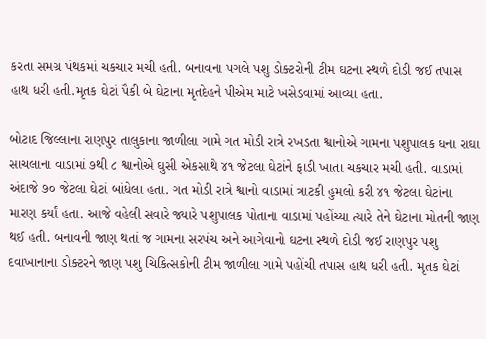કરતા સમગ્ર પંથકમાં ચકચાર મચી હતી. બનાવના પગલે પશુ ડોક્ટરોની ટીમ ઘટના સ્થળે દોડી જઈ તપાસ હાથ ધરી હતી.મૃતક ઘેટાં પૈકી બે ઘેટાના મૃતદેહને પીએમ માટે ખસેડવામાં આવ્યા હતા.

બોટાદ જિલ્લાના રાણપુર તાલુકાના જાળીલા ગામે ગત મોડી રાત્રે રખડતા શ્વાનોએ ગામના પશુપાલક ધના રાઘા સાચલાના વાડામાં ૭થી ૮ શ્વાનોએ ઘુસી એકસાથે ૪૧ જેટલા ઘેટાંને ફાડી ખાતા ચકચાર મચી હતી. વાડામાં અંદાજે ૭૦ જેટલા ઘેટાં બાંધેલા હતા. ગત મોડી રાત્રે શ્વાનો વાડામાં ત્રાટકી હુમલો કરી ૪૧ જેટલા ઘેટાંના મારણ કર્યાં હતા. આજે વહેલી સવારે જ્યારે પશુપાલક પોતાના વાડામાં પહોંચ્યા ત્યારે તેને ઘેટાના મોતની જાણ થઈ હતી. બનાવની જાણ થતાં જ ગામના સરપંચ અને આગેવાનો ઘટના સ્થળે દોડી જઈ રાણપુર પશુ દવાખાનાના ડોક્ટરને જાણ પશુ ચિકિત્સકોની ટીમ જાળીલા ગામે પહોંચી તપાસ હાથ ધરી હતી. મૃતક ઘેટાં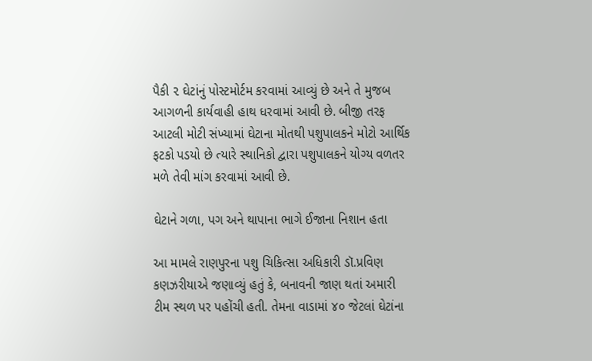પૈકી ૨ ઘેટાંનું પોસ્ટમોર્ટમ કરવામાં આવ્યું છે અને તે મુજબ આગળની કાર્યવાહી હાથ ધરવામાં આવી છે. બીજી તરફ આટલી મોટી સંખ્યામાં ઘેટાના મોતથી પશુપાલકને મોટો આર્થિક ફટકો પડયો છે ત્યારે સ્થાનિકો દ્વારા પશુપાલકને યોગ્ય વળતર મળે તેવી માંગ કરવામાં આવી છે.

ઘેટાને ગળા, પગ અને થાપાના ભાગે ઈજાના નિશાન હતા

આ મામલે રાણપુરના પશુ ચિકિત્સા અધિકારી ડૉ.પ્રવિણ કણઝરીયાએ જણાવ્યું હતું કે, બનાવની જાણ થતાં અમારી ટીમ સ્થળ પર પહોંચી હતી. તેમના વાડામાં ૪૦ જેટલાં ઘેટાંના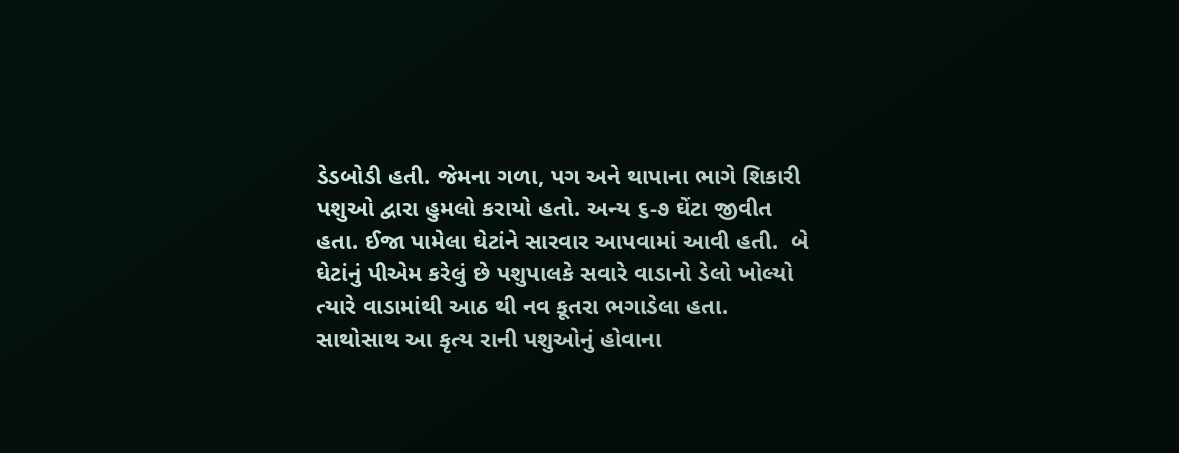ડેડબોડી હતી. જેમના ગળા, પગ અને થાપાના ભાગે શિકારી પશુઓ દ્વારા હુમલો કરાયો હતો. અન્ય ૬-૭ ઘેંટા જીવીત હતા. ઈજા પામેલા ઘેટાંને સારવાર આપવામાં આવી હતી.  બે ઘેટાંનું પીએમ કરેલું છે પશુપાલકે સવારે વાડાનો ડેલો ખોલ્યો ત્યારે વાડામાંથી આઠ થી નવ કૂતરા ભગાડેલા હતા. સાથોસાથ આ કૃત્ય રાની પશુઓનું હોવાના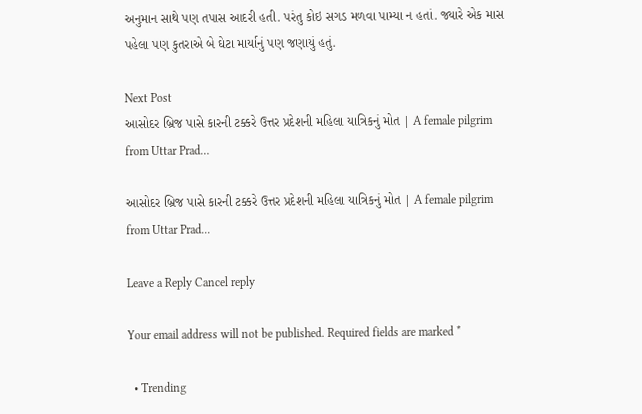અનુમાન સાથે પણ તપાસ આદરી હતી. પરંતુ કોઇ સગડ મળવા પામ્યા ન હતાં. જ્યારે એક માસ પહેલા પણ કુતરાએ બે ઘેટા માર્યાનું પણ જણાયું હતું.

Next Post
આસોદર બ્રિજ પાસે કારની ટક્કરે ઉત્તર પ્રદેશની મહિલા યાત્રિકનું મોત | A female pilgrim from Uttar Prad…

આસોદર બ્રિજ પાસે કારની ટક્કરે ઉત્તર પ્રદેશની મહિલા યાત્રિકનું મોત | A female pilgrim from Uttar Prad...

Leave a Reply Cancel reply

Your email address will not be published. Required fields are marked *

  • Trending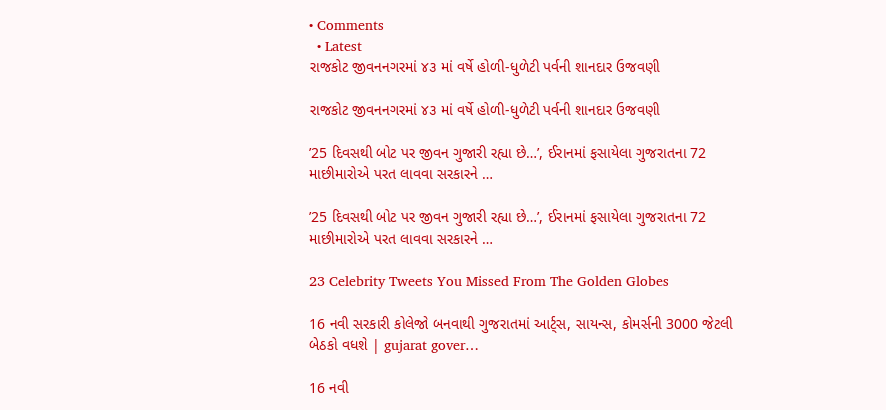• Comments
  • Latest
રાજકોટ જીવનનગરમાં ૪૩ માં વર્ષે હોળી-ધુળેટી પર્વની શાનદાર ઉજવણી

રાજકોટ જીવનનગરમાં ૪૩ માં વર્ષે હોળી-ધુળેટી પર્વની શાનદાર ઉજવણી

’25 દિવસથી બોટ પર જીવન ગુજારી રહ્યા છે…’, ઈરાનમાં ફસાયેલા ગુજરાતના 72 માછીમારોએ પરત લાવવા સરકારને …

’25 દિવસથી બોટ પર જીવન ગુજારી રહ્યા છે…’, ઈરાનમાં ફસાયેલા ગુજરાતના 72 માછીમારોએ પરત લાવવા સરકારને …

23 Celebrity Tweets You Missed From The Golden Globes

16 નવી સરકારી કોલેજો બનવાથી ગુજરાતમાં આર્ટ્સ, સાયન્સ, કોમર્સની 3000 જેટલી બેઠકો વધશે | gujarat gover…

16 નવી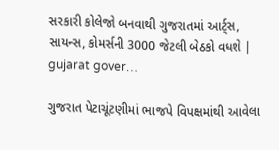સરકારી કોલેજો બનવાથી ગુજરાતમાં આર્ટ્સ, સાયન્સ, કોમર્સની 3000 જેટલી બેઠકો વધશે | gujarat gover…

ગુજરાત પેટાચૂંટણીમાં ભાજપે વિપક્ષમાંથી આવેલા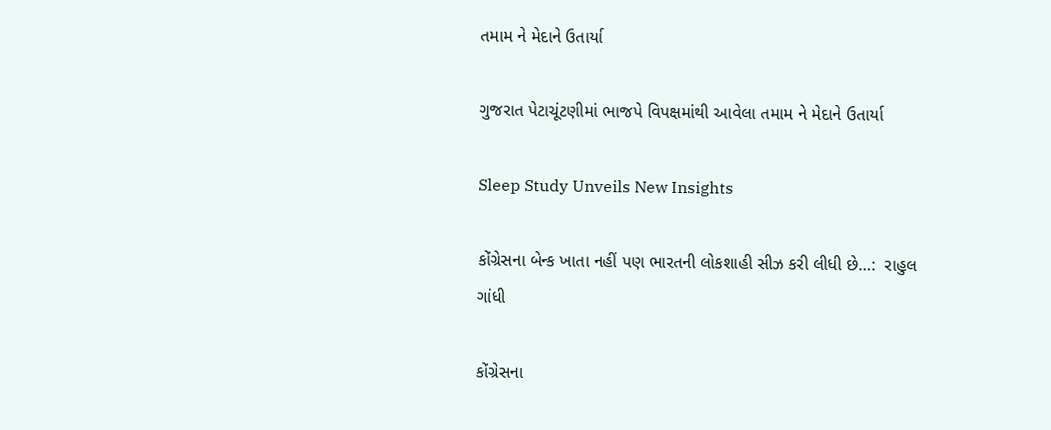તમામ ને મેદાને ઉતાર્યા

ગુજરાત પેટાચૂંટણીમાં ભાજપે વિપક્ષમાંથી આવેલા તમામ ને મેદાને ઉતાર્યા

Sleep Study Unveils New Insights

કોંગ્રેસના બેન્ક ખાતા નહીં પણ ભારતની લોકશાહી સીઝ કરી લીધી છે…:  રાહુલ ગાંધી

કોંગ્રેસના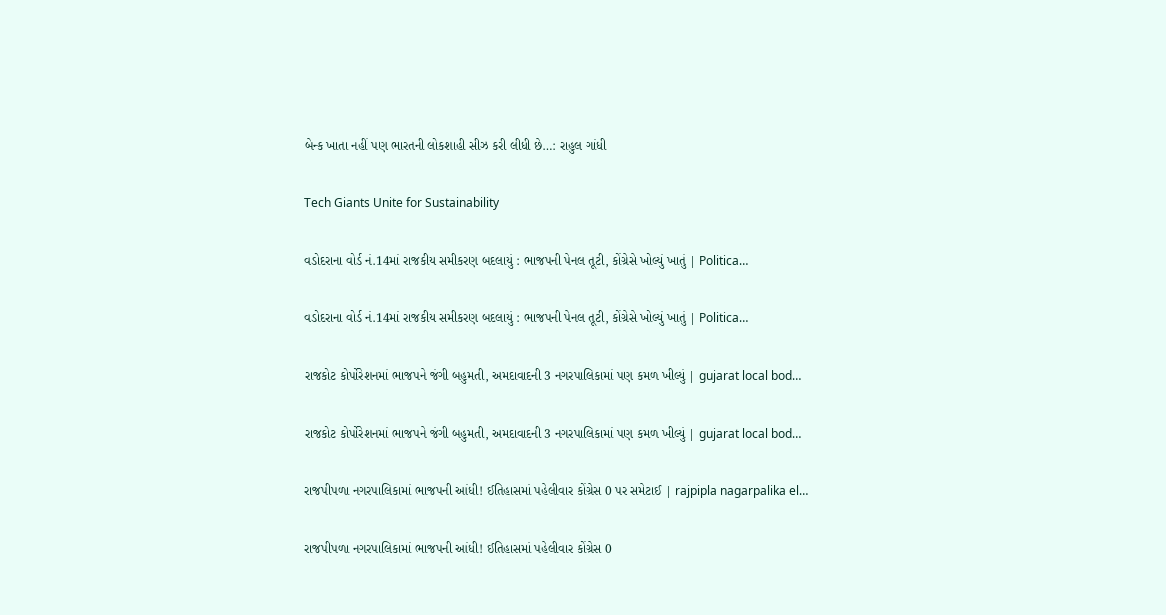બેન્ક ખાતા નહીં પણ ભારતની લોકશાહી સીઝ કરી લીધી છે…: રાહુલ ગાંધી

Tech Giants Unite for Sustainability

વડોદરાના વોર્ડ નં.14માં રાજકીય સમીકરણ બદલાયું : ભાજપની પેનલ તૂટી, કોંગ્રેસે ખોલ્યું ખાતું | Politica…

વડોદરાના વોર્ડ નં.14માં રાજકીય સમીકરણ બદલાયું : ભાજપની પેનલ તૂટી, કોંગ્રેસે ખોલ્યું ખાતું | Politica…

રાજકોટ કોર્પોરેશનમાં ભાજપને જંગી બહુમતી, અમદાવાદની 3 નગરપાલિકામાં પણ કમળ ખીલ્યું | gujarat local bod…

રાજકોટ કોર્પોરેશનમાં ભાજપને જંગી બહુમતી, અમદાવાદની 3 નગરપાલિકામાં પણ કમળ ખીલ્યું | gujarat local bod…

રાજપીપળા નગરપાલિકામાં ભાજપની આંધી! ઈતિહાસમાં પહેલીવાર કોંગ્રેસ 0 પર સમેટાઈ | rajpipla nagarpalika el…

રાજપીપળા નગરપાલિકામાં ભાજપની આંધી! ઈતિહાસમાં પહેલીવાર કોંગ્રેસ 0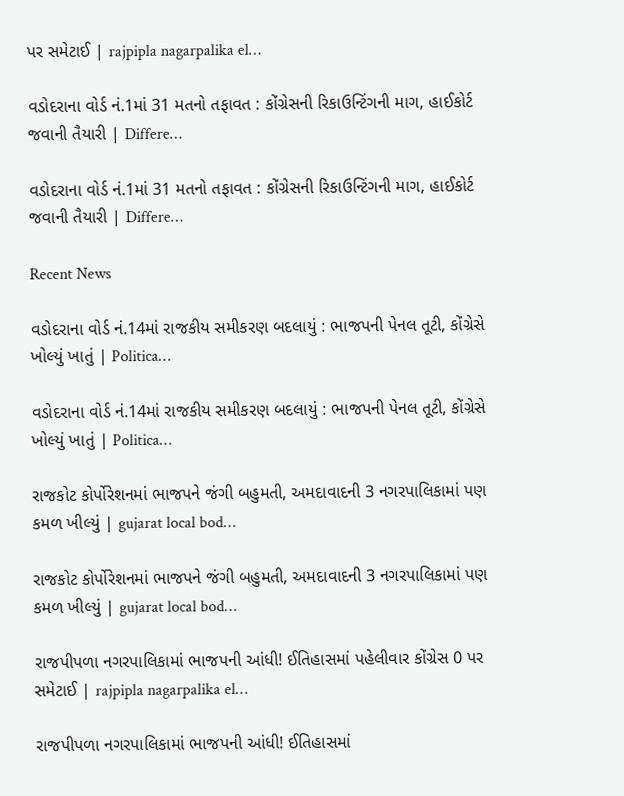પર સમેટાઈ | rajpipla nagarpalika el…

વડોદરાના વોર્ડ નં.1માં 31 મતનો તફાવત : કોંગ્રેસની રિકાઉન્ટિંગની માગ, હાઈકોર્ટ જવાની તૈયારી | Differe…

વડોદરાના વોર્ડ નં.1માં 31 મતનો તફાવત : કોંગ્રેસની રિકાઉન્ટિંગની માગ, હાઈકોર્ટ જવાની તૈયારી | Differe…

Recent News

વડોદરાના વોર્ડ નં.14માં રાજકીય સમીકરણ બદલાયું : ભાજપની પેનલ તૂટી, કોંગ્રેસે ખોલ્યું ખાતું | Politica…

વડોદરાના વોર્ડ નં.14માં રાજકીય સમીકરણ બદલાયું : ભાજપની પેનલ તૂટી, કોંગ્રેસે ખોલ્યું ખાતું | Politica…

રાજકોટ કોર્પોરેશનમાં ભાજપને જંગી બહુમતી, અમદાવાદની 3 નગરપાલિકામાં પણ કમળ ખીલ્યું | gujarat local bod…

રાજકોટ કોર્પોરેશનમાં ભાજપને જંગી બહુમતી, અમદાવાદની 3 નગરપાલિકામાં પણ કમળ ખીલ્યું | gujarat local bod…

રાજપીપળા નગરપાલિકામાં ભાજપની આંધી! ઈતિહાસમાં પહેલીવાર કોંગ્રેસ 0 પર સમેટાઈ | rajpipla nagarpalika el…

રાજપીપળા નગરપાલિકામાં ભાજપની આંધી! ઈતિહાસમાં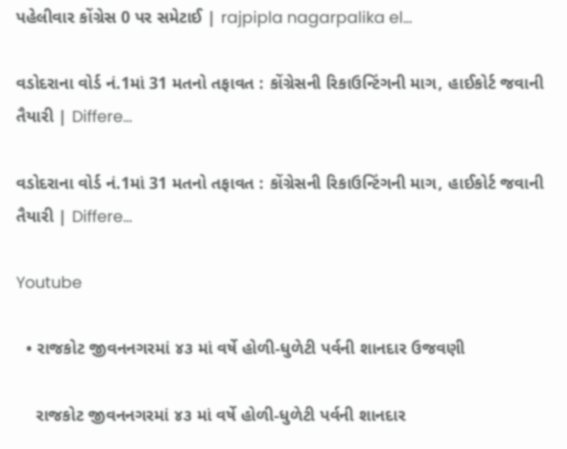પહેલીવાર કોંગ્રેસ 0 પર સમેટાઈ | rajpipla nagarpalika el…

વડોદરાના વોર્ડ નં.1માં 31 મતનો તફાવત : કોંગ્રેસની રિકાઉન્ટિંગની માગ, હાઈકોર્ટ જવાની તૈયારી | Differe…

વડોદરાના વોર્ડ નં.1માં 31 મતનો તફાવત : કોંગ્રેસની રિકાઉન્ટિંગની માગ, હાઈકોર્ટ જવાની તૈયારી | Differe…

Youtube

  • રાજકોટ જીવનનગરમાં ૪૩ માં વર્ષે હોળી-ધુળેટી પર્વની શાનદાર ઉજવણી

    રાજકોટ જીવનનગરમાં ૪૩ માં વર્ષે હોળી-ધુળેટી પર્વની શાનદાર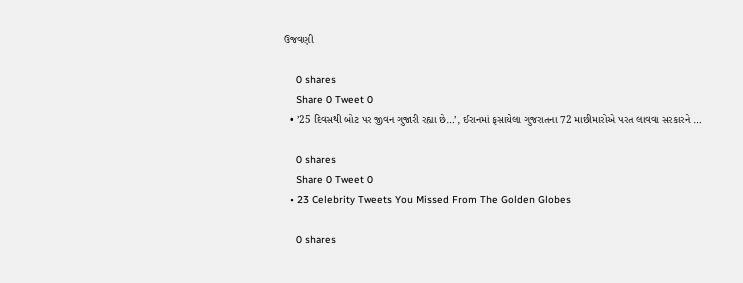ઉજવણી

    0 shares
    Share 0 Tweet 0
  • ’25 દિવસથી બોટ પર જીવન ગુજારી રહ્યા છે…’, ઈરાનમાં ફસાયેલા ગુજરાતના 72 માછીમારોએ પરત લાવવા સરકારને …

    0 shares
    Share 0 Tweet 0
  • 23 Celebrity Tweets You Missed From The Golden Globes

    0 shares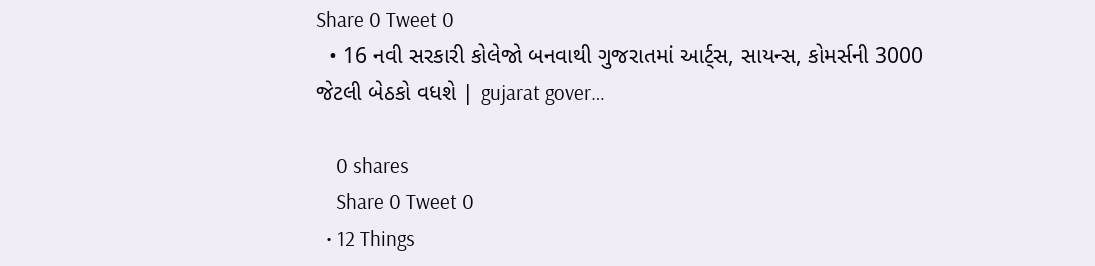Share 0 Tweet 0
  • 16 નવી સરકારી કોલેજો બનવાથી ગુજરાતમાં આર્ટ્સ, સાયન્સ, કોમર્સની 3000 જેટલી બેઠકો વધશે | gujarat gover…

    0 shares
    Share 0 Tweet 0
  • 12 Things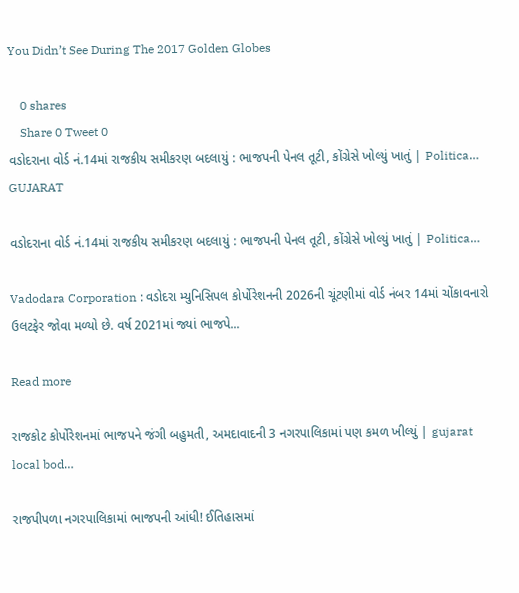You Didn’t See During The 2017 Golden Globes

    0 shares
    Share 0 Tweet 0
વડોદરાના વોર્ડ નં.14માં રાજકીય સમીકરણ બદલાયું : ભાજપની પેનલ તૂટી, કોંગ્રેસે ખોલ્યું ખાતું | Politica…
GUJARAT

વડોદરાના વોર્ડ નં.14માં રાજકીય સમીકરણ બદલાયું : ભાજપની પેનલ તૂટી, કોંગ્રેસે ખોલ્યું ખાતું | Politica…

Vadodara Corporation : વડોદરા મ્યુનિસિપલ કોર્પોરેશનની 2026ની ચૂંટણીમાં વોર્ડ નંબર 14માં ચોંકાવનારો ઉલટફેર જોવા મળ્યો છે. વર્ષ 2021માં જ્યાં ભાજપે...

Read more

રાજકોટ કોર્પોરેશનમાં ભાજપને જંગી બહુમતી, અમદાવાદની 3 નગરપાલિકામાં પણ કમળ ખીલ્યું | gujarat local bod…

રાજપીપળા નગરપાલિકામાં ભાજપની આંધી! ઈતિહાસમાં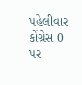પહેલીવાર કોંગ્રેસ 0 પર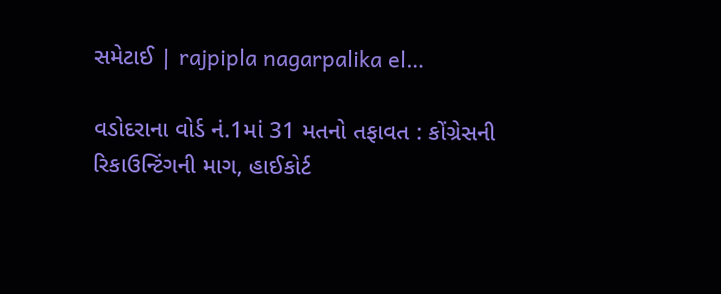સમેટાઈ | rajpipla nagarpalika el…

વડોદરાના વોર્ડ નં.1માં 31 મતનો તફાવત : કોંગ્રેસની રિકાઉન્ટિંગની માગ, હાઈકોર્ટ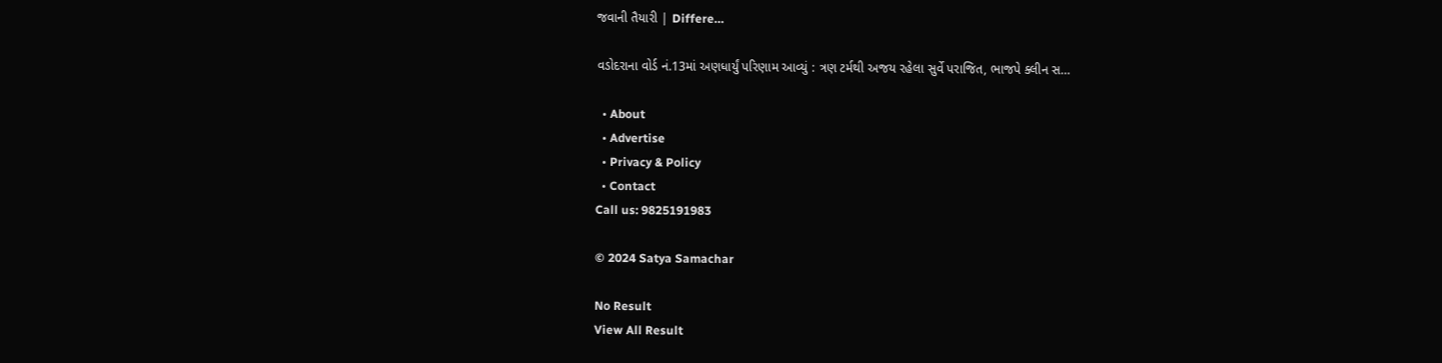જવાની તૈયારી | Differe…

વડોદરાના વોર્ડ નં.13માં અણધાર્યું પરિણામ આવ્યું : ત્રણ ટર્મથી અજય રહેલા સુર્વે પરાજિત, ભાજપે ક્લીન સ…

  • About
  • Advertise
  • Privacy & Policy
  • Contact
Call us: 9825191983

© 2024 Satya Samachar

No Result
View All Result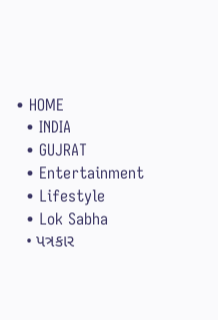• HOME
  • INDIA
  • GUJRAT
  • Entertainment
  • Lifestyle
  • Lok Sabha
  • પત્રકાર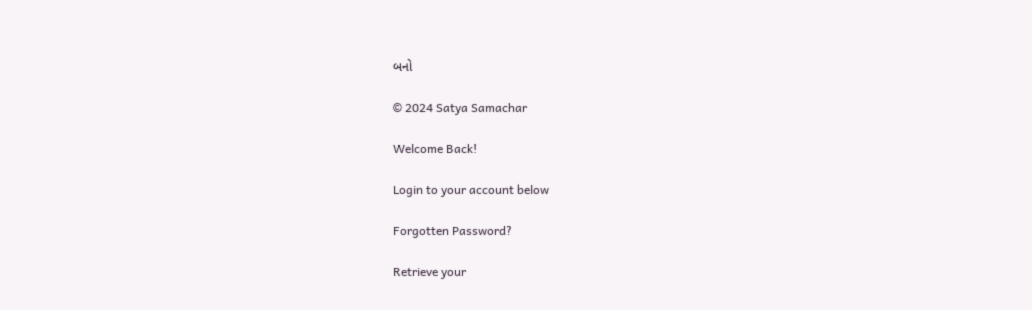બનો

© 2024 Satya Samachar

Welcome Back!

Login to your account below

Forgotten Password?

Retrieve your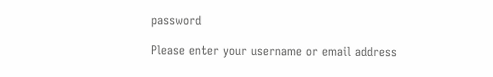password

Please enter your username or email address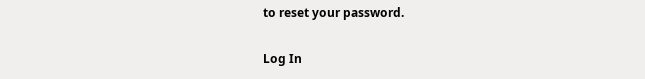to reset your password.

Log In